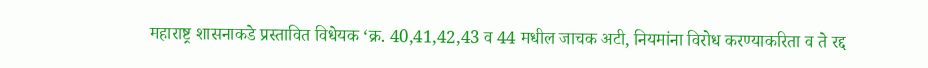महाराष्ट्र शासनाकडे प्रस्तावित विधेयक ‘क्र. 40,41,42,43 व 44 मधील जाचक अटी, नियमांना विरोध करण्याकरिता व ते रद्द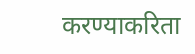करण्याकरिता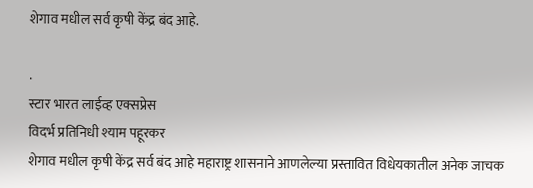शेगाव मधील सर्व कृषी केंद्र बंद आहे.

.
स्टार भारत लाईव्ह एक्सप्रेस
विदर्भ प्रतिनिधी श्याम पहूरकर
शेगाव मधील कृषी केंद्र सर्व बंद आहे महाराष्ट्र शासनाने आणलेल्या प्रस्तावित विधेयकातील अनेक जाचक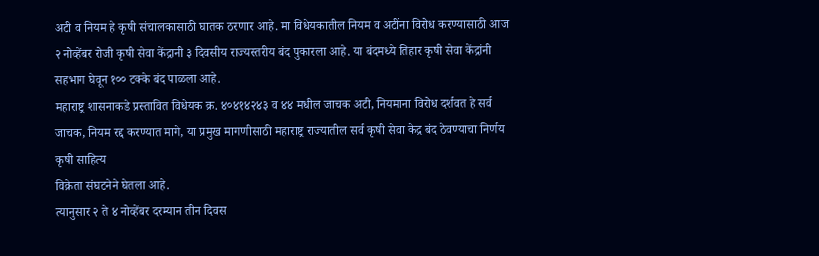अटी व नियम हे कृषी संचालकासाठी घातक ठरणार आहे. मा विधेयकातील नियम व अटींना विरोध करण्यासाठी आज २ नोव्हेंबर रोजी कृषी सेवा केंद्रानी ३ दिवसीय राज्यस्तरीय बंद पुकारला आहे. या बंदमध्ये तिहार कृषी सेवा केंद्रांनी सहभाग घेवून १०० टक्के बंद पाळला आहे.
महाराष्ट्र शासनाकडे प्रस्तावित विधेयक क्र. ४०४१४२४३ व ४४ मधील जाचक अटी, नियमाना विरोध दर्शवत हे सर्व जाचक, नियम रद्द करण्यात मागे, या प्रमुख मागणीसाठी महाराष्ट्र राज्यातील सर्व कृषी सेवा केद्र बंद ठेवण्याचा निर्णय कृषी साहित्य
विक्रेता संघटनेने घेतला आहे.
त्यानुसार २ ते ४ नोव्हेंबर दरम्यान तीन दिवस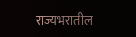राज्यभरातील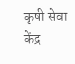कृषी सेवा केंद्र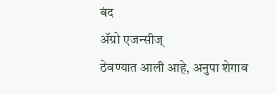बंद
ॲग्रो एजन्सीज्
ठेवण्यात आली आहे, अनुपा शेगाव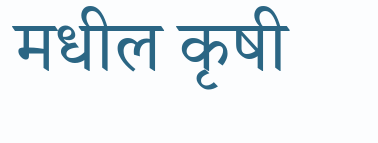मधील कृषी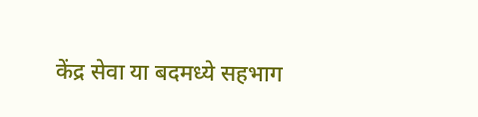केंद्र सेवा या बदमध्ये सहभाग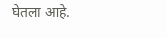घेतला आहे.